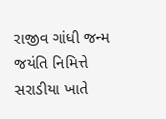રાજીવ ગાંધી જન્મ જયંતિ નિમિત્તે સરાડીયા ખાતે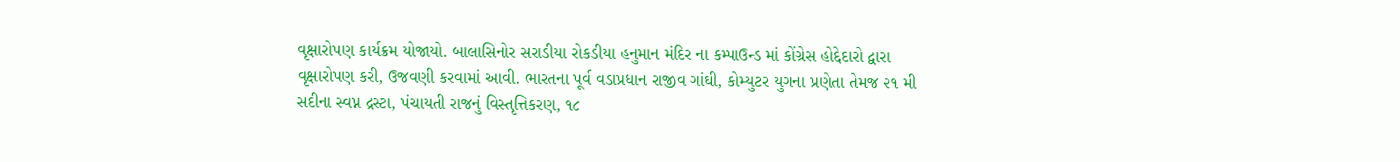વૃક્ષારોપણ કાર્યક્રમ યોજાયો. બાલાસિનોર સરાડીયા રોકડીયા હનુમાન મંદિર ના કમ્પાઉન્ડ માં કોંગ્રેસ હોદ્દેદારો દ્વારા વૃક્ષારોપણ કરી, ઉજવણી કરવામાં આવી. ભારતના પૂર્વ વડાપ્રધાન રાજીવ ગાંઘી, કોમ્યુટર યુગના પ્રણેતા તેમજ ૨૧ મી સદીના સ્વપ્ન દ્રસ્ટા, પંચાયતી રાજનું વિસ્તૃત્તિકરણ, ૧૮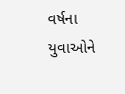વર્ષના યુવાઓને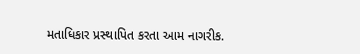મતાધિકાર પ્રસ્થાપિત કરતા આમ નાગરીક.